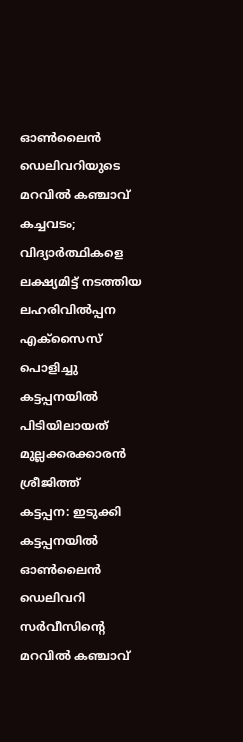ഓൺലൈൻ ഡെലിവറിയുടെ മറവിൽ കഞ്ചാവ് കച്ചവടം; വിദ്യാർത്ഥികളെ ലക്ഷ്യമിട്ട് നടത്തിയ ലഹരിവിൽപ്പന എക്സൈസ് പൊളിച്ചു കട്ടപ്പനയിൽ പിടിയിലായത് മുല്ലക്കരക്കാരൻ ശ്രീജിത്ത്
കട്ടപ്പന: ഇടുക്കി കട്ടപ്പനയിൽ ഓൺലൈൻ ഡെലിവറി സർവീസിന്റെ മറവിൽ കഞ്ചാവ്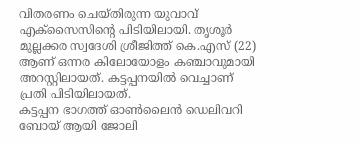വിതരണം ചെയ്തിരുന്ന യുവാവ് എക്സൈസിന്റെ പിടിയിലായി. തൃശൂർ മുല്ലക്കര സ്വദേശി ശ്രീജിത്ത് കെ.എസ് (22) ആണ് ഒന്നര കിലോയോളം കഞ്ചാവുമായി അറസ്റ്റിലായത്. കട്ടപ്പനയിൽ വെച്ചാണ് പ്രതി പിടിയിലായത്.
കട്ടപ്പന ഭാഗത്ത് ഓൺലൈൻ ഡെലിവറി ബോയ് ആയി ജോലി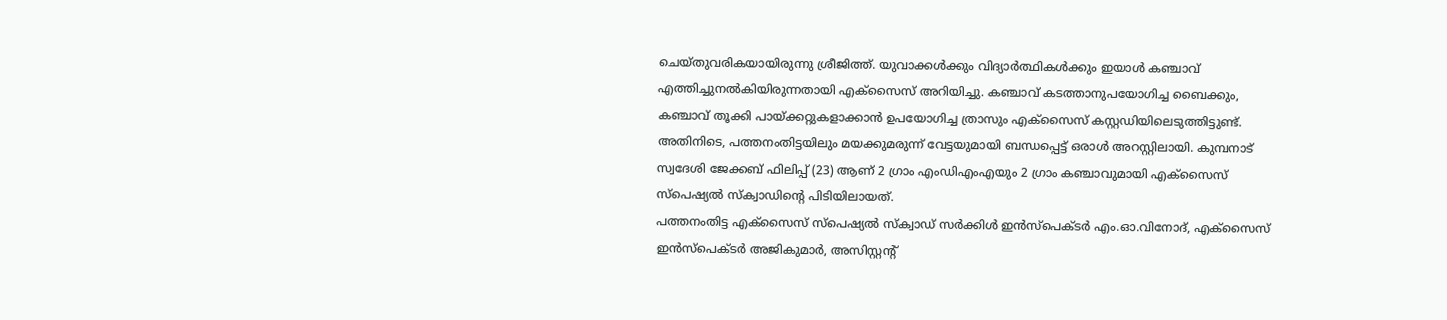ചെയ്തുവരികയായിരുന്നു ശ്രീജിത്ത്. യുവാക്കൾക്കും വിദ്യാർത്ഥികൾക്കും ഇയാൾ കഞ്ചാവ് എത്തിച്ചുനൽകിയിരുന്നതായി എക്സൈസ് അറിയിച്ചു. കഞ്ചാവ് കടത്താനുപയോഗിച്ച ബൈക്കും, കഞ്ചാവ് തൂക്കി പായ്ക്കറ്റുകളാക്കാൻ ഉപയോഗിച്ച ത്രാസും എക്സൈസ് കസ്റ്റഡിയിലെടുത്തിട്ടുണ്ട്.
അതിനിടെ, പത്തനംതിട്ടയിലും മയക്കുമരുന്ന് വേട്ടയുമായി ബന്ധപ്പെട്ട് ഒരാൾ അറസ്റ്റിലായി. കുമ്പനാട് സ്വദേശി ജേക്കബ് ഫിലിപ്പ് (23) ആണ് 2 ഗ്രാം എംഡിഎംഎയും 2 ഗ്രാം കഞ്ചാവുമായി എക്സൈസ് സ്പെഷ്യൽ സ്ക്വാഡിന്റെ പിടിയിലായത്.
പത്തനംതിട്ട എക്സൈസ് സ്പെഷ്യൽ സ്ക്വാഡ് സർക്കിൾ ഇൻസ്പെക്ടർ എം.ഓ.വിനോദ്, എക്സൈസ് ഇൻസ്പെക്ടർ അജികുമാർ, അസിസ്റ്റന്റ്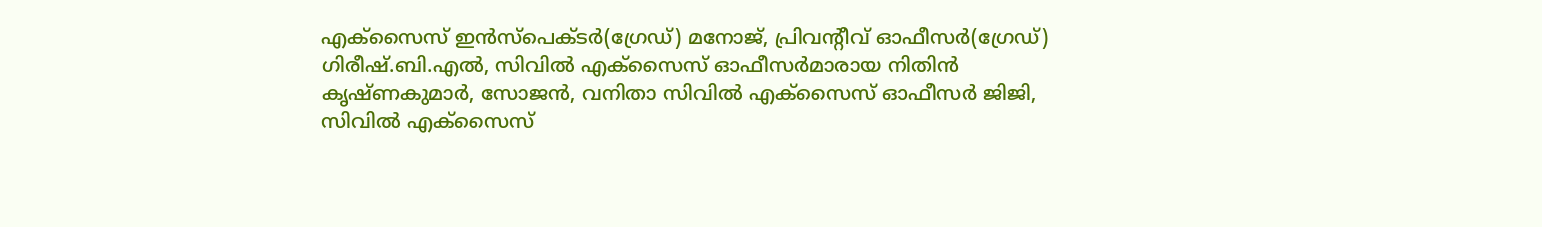എക്സൈസ് ഇൻസ്പെക്ടർ(ഗ്രേഡ്) മനോജ്, പ്രിവൻ്റീവ് ഓഫീസർ(ഗ്രേഡ്) ഗിരീഷ്.ബി.എൽ, സിവിൽ എക്സൈസ് ഓഫീസർമാരായ നിതിൻ കൃഷ്ണകുമാർ, സോജൻ, വനിതാ സിവിൽ എക്സൈസ് ഓഫീസർ ജിജി, സിവിൽ എക്സൈസ്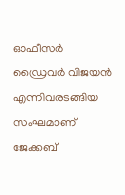ഓഫീസർ ഡ്രൈവർ വിജയൻ എന്നിവരടങ്ങിയ സംഘമാണ് ജേക്കബ്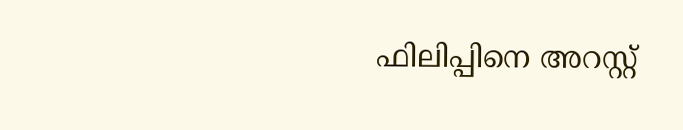ഫിലിപ്പിനെ അറസ്റ്റ്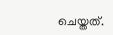ചെയ്തത്.